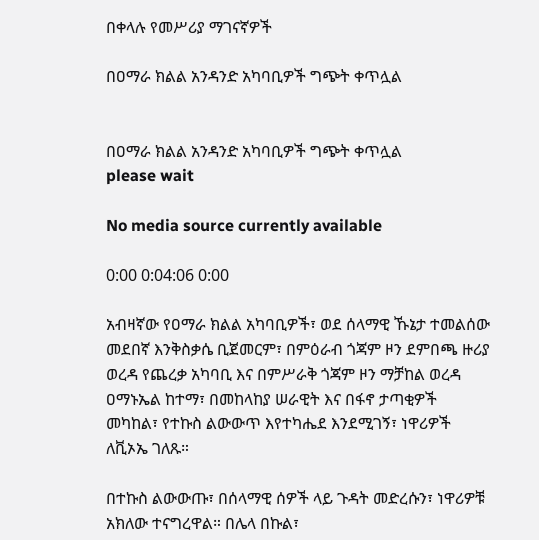በቀላሉ የመሥሪያ ማገናኛዎች

በዐማራ ክልል አንዳንድ አካባቢዎች ግጭት ቀጥሏል


በዐማራ ክልል አንዳንድ አካባቢዎች ግጭት ቀጥሏል
please wait

No media source currently available

0:00 0:04:06 0:00

አብዛኛው የዐማራ ክልል አካባቢዎች፣ ወደ ሰላማዊ ኹኔታ ተመልሰው መደበኛ እንቅስቃሴ ቢጀመርም፣ በምዕራብ ጎጃም ዞን ደምበጫ ዙሪያ ወረዳ የጨረቃ አካባቢ እና በምሥራቅ ጎጃም ዞን ማቻከል ወረዳ ዐማኑኤል ከተማ፣ በመከላከያ ሠራዊት እና በፋኖ ታጣቂዎች መካከል፣ የተኩስ ልውውጥ እየተካሔደ እንደሚገኝ፣ ነዋሪዎች ለቪኦኤ ገለጹ።

በተኩስ ልውውጡ፣ በሰላማዊ ሰዎች ላይ ጉዳት መድረሱን፣ ነዋሪዎቹ አክለው ተናግረዋል። በሌላ በኩል፣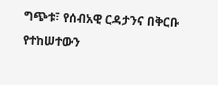ግጭቱ፣ የሰብአዊ ርዳታንና በቅርቡ የተከሠተውን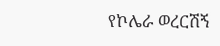የኮሌራ ወረርሽኝ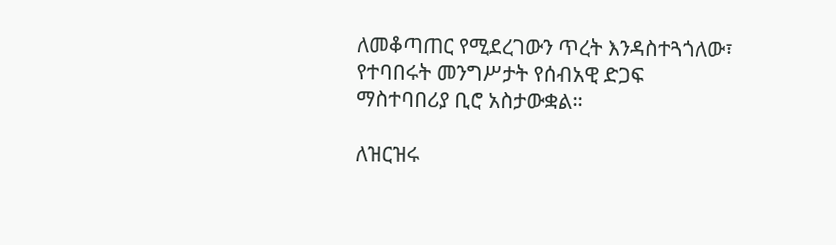ለመቆጣጠር የሚደረገውን ጥረት እንዳስተጓጎለው፣ የተባበሩት መንግሥታት የሰብአዊ ድጋፍ ማስተባበሪያ ቢሮ አስታውቋል።

ለዝርዝሩ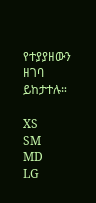የተያያዘውን ዘገባ ይከታተሉ።

XS
SM
MD
LG